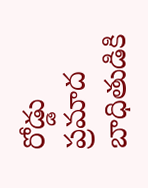రోడ్డు ప్రమాద బాధితుడికి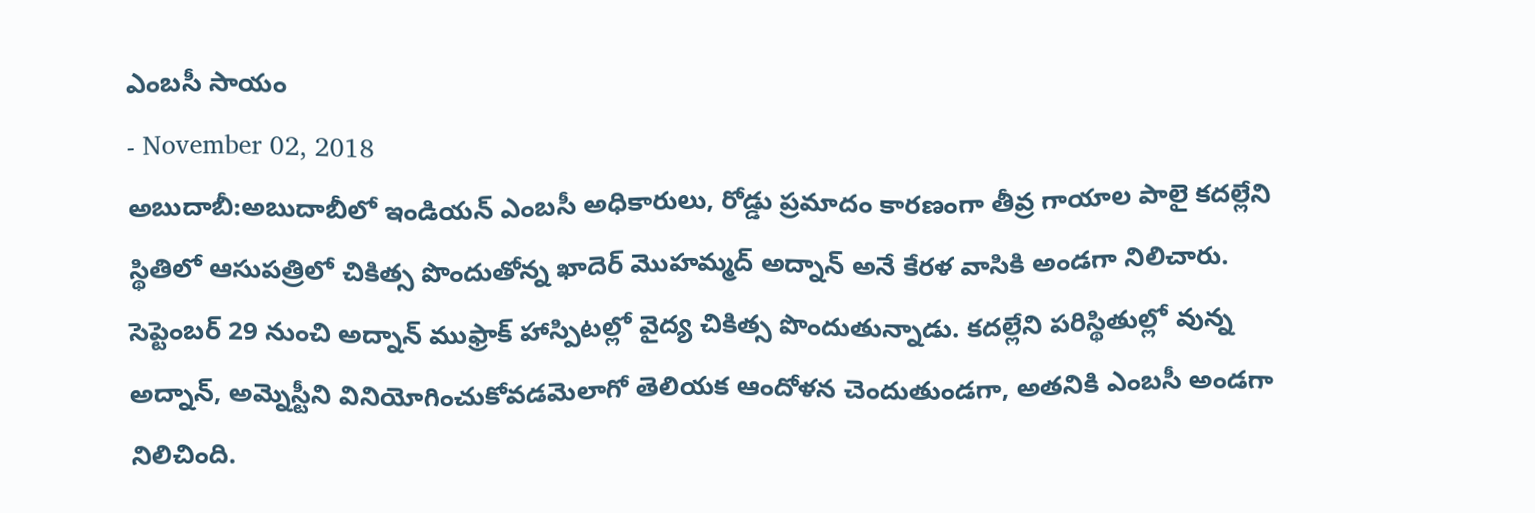ఎంబసీ సాయం
- November 02, 2018
అబుదాబీ:అబుదాబీలో ఇండియన్ ఎంబసీ అధికారులు, రోడ్డు ప్రమాదం కారణంగా తీవ్ర గాయాల పాలై కదల్లేని స్థితిలో ఆసుపత్రిలో చికిత్స పొందుతోన్న ఖాదెర్ మొహమ్మద్ అద్నాన్ అనే కేరళ వాసికి అండగా నిలిచారు. సెప్టెంబర్ 29 నుంచి అద్నాన్ ముఫ్రాక్ హాస్పిటల్లో వైద్య చికిత్స పొందుతున్నాడు. కదల్లేని పరిస్థితుల్లో వున్న అద్నాన్, అమ్నెస్టీని వినియోగించుకోవడమెలాగో తెలియక ఆందోళన చెందుతుండగా, అతనికి ఎంబసీ అండగా నిలిచింది.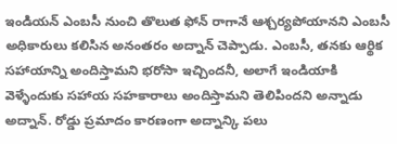ఇండియన్ ఎంబసీ నుంచి తొలుత ఫోన్ రాగానే ఆశ్చర్యపోయానని ఎంబసీ అధికారులు కలిసిన అనంతరం అద్నాన్ చెప్పాడు. ఎంబసీ, తనకు ఆర్థిక సహాయాన్ని అందిస్తామని భరోసా ఇచ్చిందనీ, అలాగే ఇండియాకి వెళ్ళేందుకు సహాయ సహకారాలు అందిస్తామని తెలిపిందని అన్నాడు అద్నాన్. రోడ్డు ప్రమాదం కారణంగా అద్నాన్కి పలు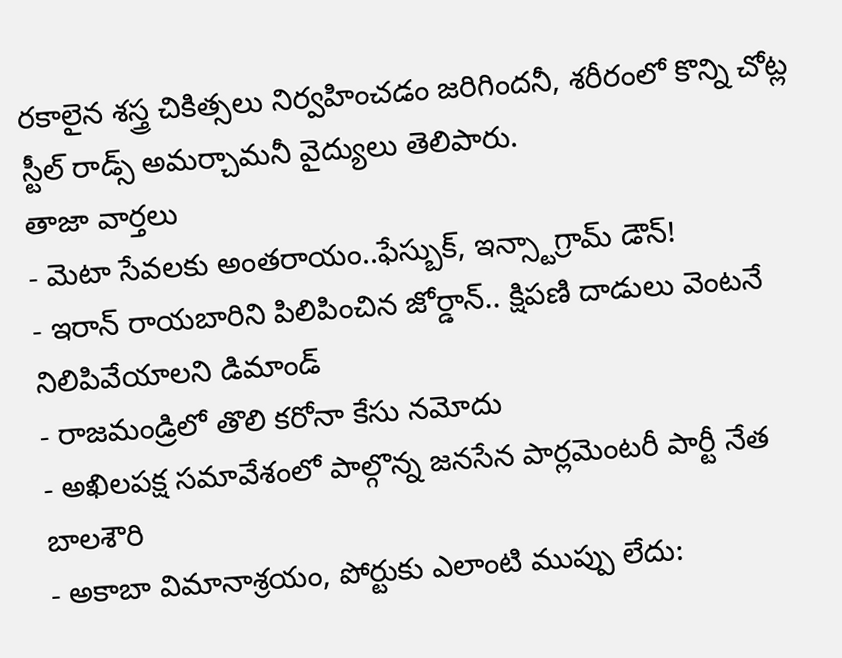రకాలైన శస్త్ర చికిత్సలు నిర్వహించడం జరిగిందనీ, శరీరంలో కొన్ని చోట్ల స్టీల్ రాడ్స్ అమర్చామనీ వైద్యులు తెలిపారు.
తాజా వార్తలు
- మెటా సేవలకు అంతరాయం..ఫేస్బుక్, ఇన్స్టాగ్రామ్ డౌన్!
- ఇరాన్ రాయబారిని పిలిపించిన జోర్డాన్.. క్షిపణి దాడులు వెంటనే నిలిపివేయాలని డిమాండ్
- రాజమండ్రిలో తొలి కరోనా కేసు నమోదు
- అఖిలపక్ష సమావేశంలో పాల్గొన్న జనసేన పార్లమెంటరీ పార్టీ నేత బాలశౌరి
- అకాబా విమానాశ్రయం, పోర్టుకు ఎలాంటి ముప్పు లేదు: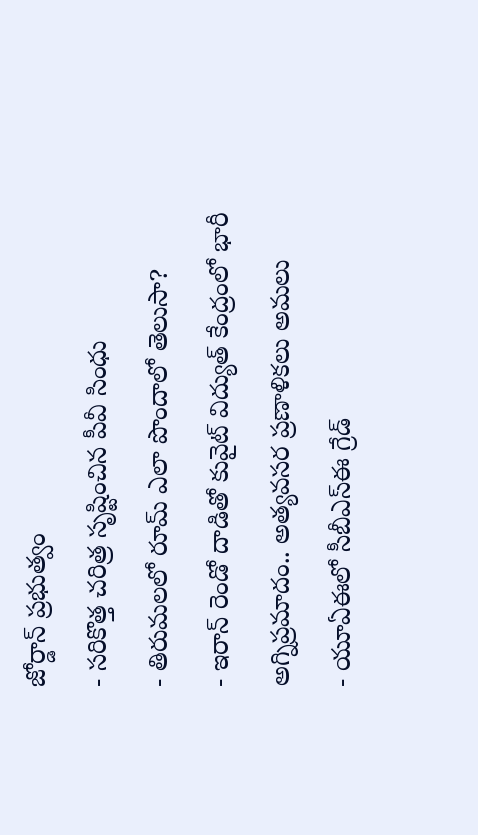జోర్డాన్ ప్రభుత్వం
- సరికొత్త చరిత్ర సృష్టించిన పీవీ సింధు
- తిరుమలలో రూమ్ ఎలా పొందాలో తెలుసా?
- ఇరాన్ రెండో దాడితో కువైట్ విద్యుత్ కేంద్రంలో భారీ అగ్నిప్రమాదం.. అత్యవసర ప్రణాళికలు అమలు
- యూఏఈలో సీబీఎస్ఈ గ్రేడ్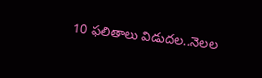10 ఫలితాలు విడుదల..నెలల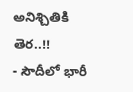అనిశ్చితికి తెర..!!
- సౌదీలో భారీ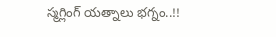స్మగ్లింగ్ యత్నాలు భగ్నం..!!